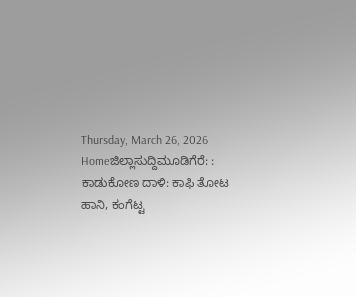Thursday, March 26, 2026
Homeಜಿಲ್ಲಾಸುದ್ದಿಮೂಡಿಗೆರೆ: : ಕಾಡುಕೋಣ ದಾಳಿ: ಕಾಫಿ ತೋಟ ಹಾನಿ, ಕಂಗೆಟ್ಟ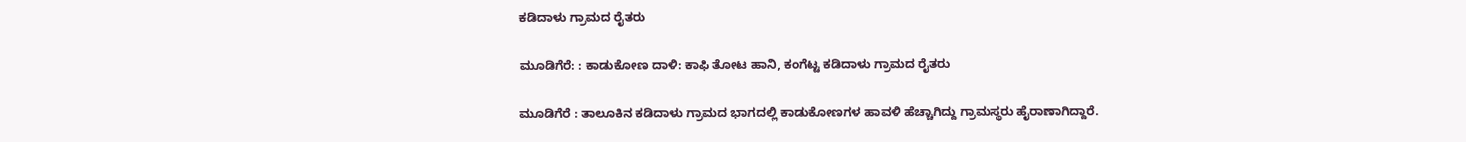ಕಡಿದಾಳು ಗ್ರಾಮದ ರೈತರು

ಮೂಡಿಗೆರೆ: : ಕಾಡುಕೋಣ ದಾಳಿ: ಕಾಫಿ ತೋಟ ಹಾನಿ, ಕಂಗೆಟ್ಟ ಕಡಿದಾಳು ಗ್ರಾಮದ ರೈತರು

ಮೂಡಿಗೆರೆ : ತಾಲೂಕಿನ ಕಡಿದಾಳು ಗ್ರಾಮದ ಭಾಗದಲ್ಲಿ ಕಾಡುಕೋಣಗಳ ಹಾವಳಿ ಹೆಚ್ಚಾಗಿದ್ದು ಗ್ರಾಮಸ್ಥರು ಹೈರಾಣಾಗಿದ್ದಾರೆ.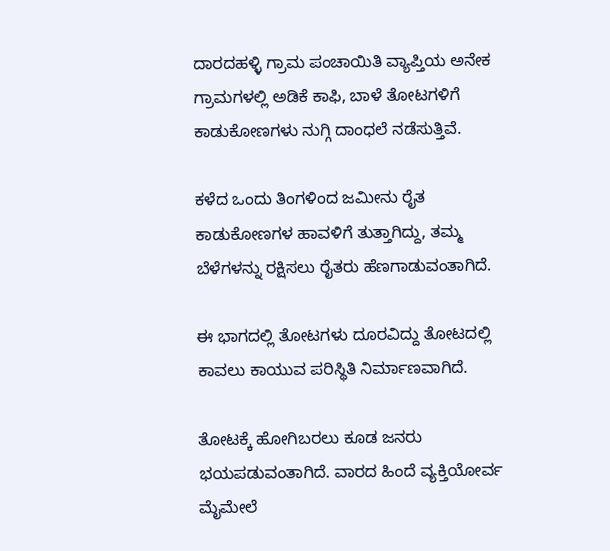ದಾರದಹಳ್ಳಿ ಗ್ರಾಮ ಪಂಚಾಯಿತಿ ವ್ಯಾಪ್ತಿಯ ಅನೇಕ ಗ್ರಾಮಗಳಲ್ಲಿ ಅಡಿಕೆ ಕಾಫಿ, ಬಾಳೆ ತೋಟಗಳಿಗೆ ಕಾಡುಕೋಣಗಳು ನುಗ್ಗಿ ದಾಂಧಲೆ ನಡೆಸುತ್ತಿವೆ.

ಕಳೆದ ಒಂದು ತಿಂಗಳಿಂದ ಜಮೀನು ರೈತ ಕಾಡುಕೋಣಗಳ ಹಾವಳಿಗೆ ತುತ್ತಾಗಿದ್ದು, ತಮ್ಮ ಬೆಳೆಗಳನ್ನು ರಕ್ಷಿಸಲು ರೈತರು ಹೆಣಗಾಡುವಂತಾಗಿದೆ.

ಈ ಭಾಗದಲ್ಲಿ ತೋಟಗಳು ದೂರವಿದ್ದು ತೋಟದಲ್ಲಿ ಕಾವಲು ಕಾಯುವ ಪರಿಸ್ಥಿತಿ ನಿರ್ಮಾಣವಾಗಿದೆ.

ತೋಟಕ್ಕೆ ಹೋಗಿಬರಲು ಕೂಡ ಜನರು ಭಯಪಡುವಂತಾಗಿದೆ. ವಾರದ ಹಿಂದೆ ವ್ಯಕ್ತಿಯೋರ್ವ ಮೈಮೇಲೆ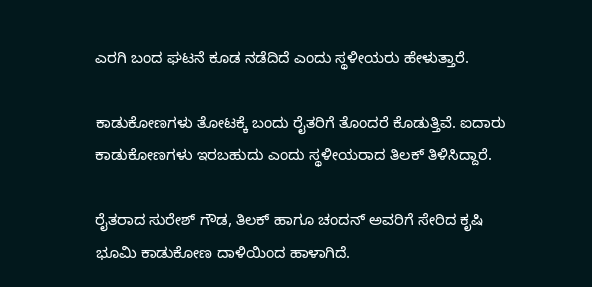ಎರಗಿ ಬಂದ ಘಟನೆ ಕೂಡ ನಡೆದಿದೆ ಎಂದು ಸ್ಥಳೀಯರು ಹೇಳುತ್ತಾರೆ.

ಕಾಡುಕೋಣಗಳು ತೋಟಕ್ಕೆ ಬಂದು ರೈತರಿಗೆ ತೊಂದರೆ ಕೊಡುತ್ತಿವೆ. ಐದಾರು ಕಾಡುಕೋಣಗಳು ಇರಬಹುದು ಎಂದು ಸ್ಥಳೀಯರಾದ ತಿಲಕ್ ತಿಳಿಸಿದ್ದಾರೆ.

ರೈತರಾದ ಸುರೇಶ್ ಗೌಡ, ತಿಲಕ್ ಹಾಗೂ ಚಂದನ್ ಅವರಿಗೆ ಸೇರಿದ ಕೃಷಿ ಭೂಮಿ ಕಾಡುಕೋಣ ದಾಳಿಯಿಂದ ಹಾಳಾಗಿದೆ.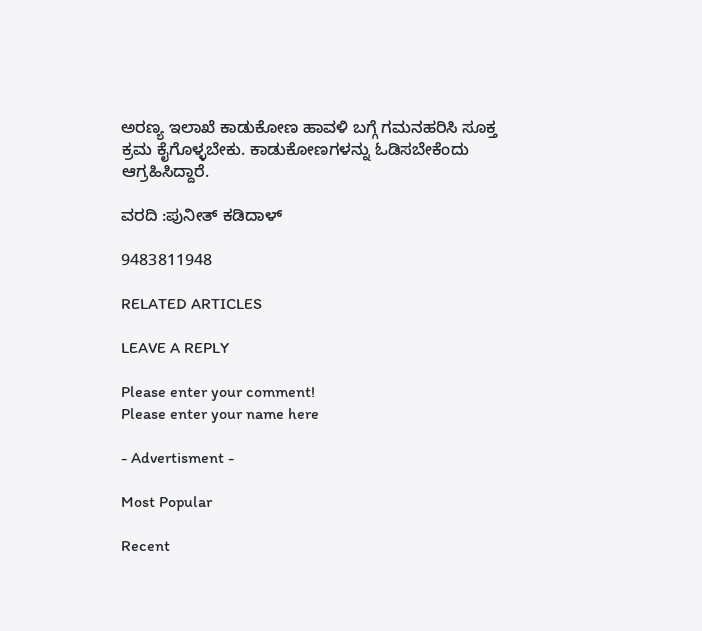ಅರಣ್ಯ ಇಲಾಖೆ ಕಾಡುಕೋಣ ಹಾವಳಿ ಬಗ್ಗೆ ಗಮನಹರಿಸಿ ಸೂಕ್ತ ಕ್ರಮ ಕೈಗೊಳ್ಳಬೇಕು. ಕಾಡುಕೋಣಗಳನ್ನು ಓಡಿಸಬೇಕೆಂದು ಆಗ್ರಹಿಸಿದ್ದಾರೆ.

ವರದಿ :ಪುನೀತ್ ಕಡಿದಾಳ್

9483811948

RELATED ARTICLES

LEAVE A REPLY

Please enter your comment!
Please enter your name here

- Advertisment -

Most Popular

Recent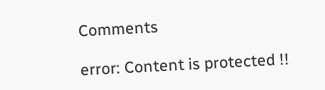Comments

error: Content is protected !!